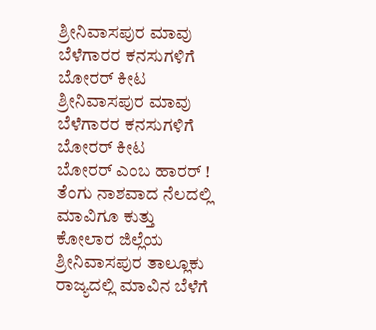ಶ್ರೀನಿವಾಸಪುರ ಮಾವು ಬೆಳೆಗಾರರ ಕನಸುಗಳಿಗೆ ಬೋರರ್ ಕೀಟ
ಶ್ರೀನಿವಾಸಪುರ ಮಾವು ಬೆಳೆಗಾರರ ಕನಸುಗಳಿಗೆ ಬೋರರ್ ಕೀಟ
ಬೋರರ್ ಎಂಬ ಹಾರರ್ ! ತೆಂಗು ನಾಶವಾದ ನೆಲದಲ್ಲಿ ಮಾವಿಗೂ ಕುತ್ತು
ಕೋಲಾರ ಜಿಲ್ಲೆಯ ಶ್ರೀನಿವಾಸಪುರ ತಾಲ್ಲೂಕು ರಾಜ್ಯದಲ್ಲಿ ಮಾವಿನ ಬೆಳೆಗೆ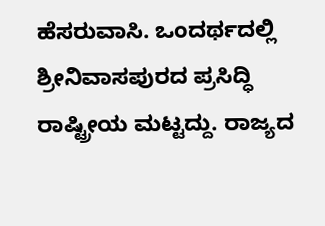ಹೆಸರುವಾಸಿ. ಒಂದರ್ಥದಲ್ಲಿ ಶ್ರೀನಿವಾಸಪುರದ ಪ್ರಸಿದ್ಧಿ ರಾಷ್ಟ್ರೀಯ ಮಟ್ಟದ್ದು. ರಾಜ್ಯದ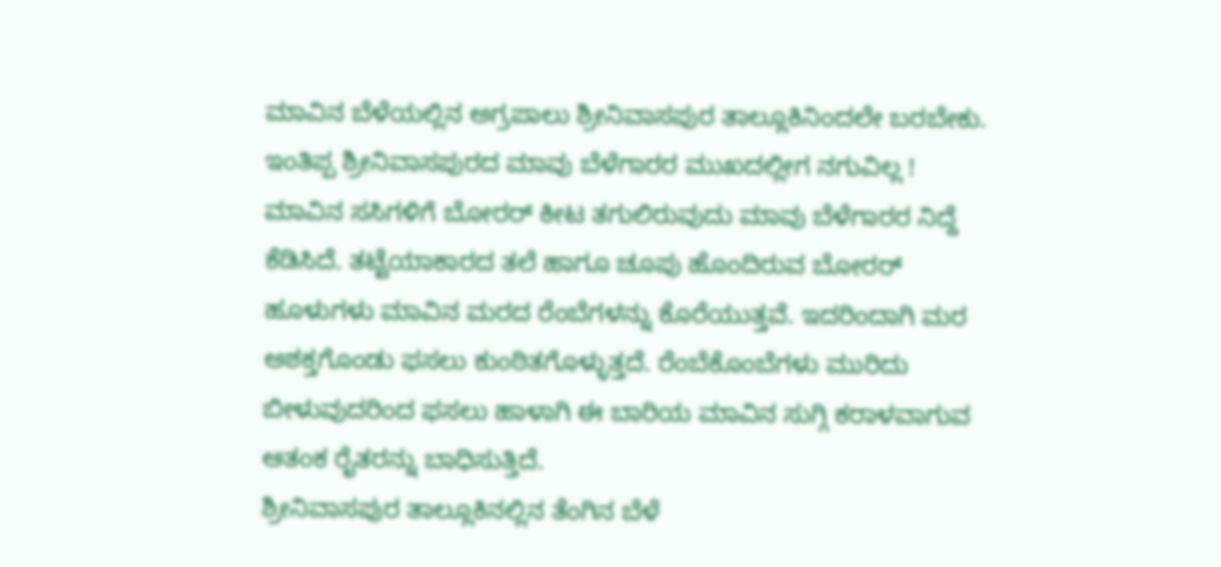ಮಾವಿನ ಬೆಳೆಯಲ್ಲಿನ ಅಗ್ರಪಾಲು ಶ್ರೀನಿವಾಸಪುರ ತಾಲ್ಲೂಕಿನಿಂದಲೇ ಬರಬೇಕು. ಇಂತಿಪ್ಪ ಶ್ರೀನಿವಾಸಪುರದ ಮಾವು ಬೆಳೆಗಾರರ ಮುಖದಲ್ಲೀಗ ನಗುವಿಲ್ಲ !
ಮಾವಿನ ಸಸಿಗಳಿಗೆ ಬೋರರ್ ಕೀಟ ತಗುಲಿರುವುದು ಮಾವು ಬೆಳೆಗಾರರ ನಿದ್ದೆ ಕೆಡಿಸಿದೆ. ತಟ್ಟೆಯಾಕಾರದ ತಲೆ ಹಾಗೂ ಚೂಪು ಹೊಂದಿರುವ ಬೋರರ್ ಹೂಳುಗಳು ಮಾವಿನ ಮರದ ರೆಂಬೆಗಳನ್ನು ಕೊರೆಯುತ್ತವೆ. ಇದರಿಂದಾಗಿ ಮರ ಅಶಕ್ತಗೊಂಡು ಫಸಲು ಕುಂಠಿತಗೊಳ್ಳುತ್ತದೆ. ರೆಂಬೆಕೊಂಬೆಗಳು ಮುರಿದು ಬೀಳುವುದರಿಂದ ಫಸಲು ಹಾಳಾಗಿ ಈ ಬಾರಿಯ ಮಾವಿನ ಸುಗ್ಗಿ ಕರಾಳವಾಗುವ ಆತಂಕ ರೈತರನ್ನು ಬಾಧಿಸುತ್ತಿದೆ.
ಶ್ರೀನಿವಾಸಪುರ ತಾಲ್ಲೂಕಿನಲ್ಲಿನ ತೆಂಗಿನ ಬೆಳೆ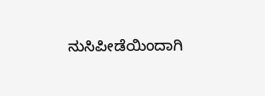ನುಸಿಪೀಡೆಯಿಂದಾಗಿ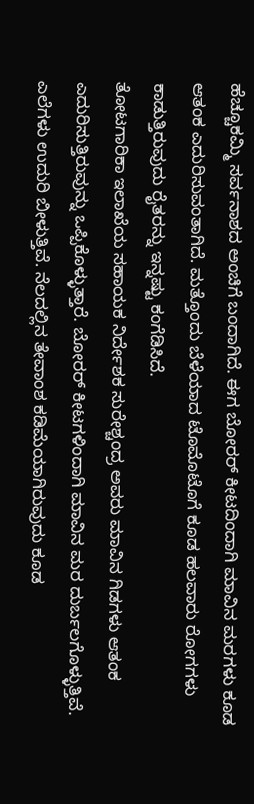ಹೆಚ್ಚೂಕಮ್ಮಿ ಸರ್ವನಾಶದ ಅಂಚಿಗೆ ಬಂದಾಗಿದೆ. ಈಗ ಬೋರರ್ ಕೀಟದಿಂದಾಗಿ ಮಾವಿನ ಮರಗಳು ಕೂಡ ಆತಂಕ ಎದುರಿಸುವಂತಾಗಿದೆ. ಮತ್ತೊಂದು ಬೆಳೆಯಾದ ಟೊಮೊಟೊಗೆ ಕೂಡ ಹಲವಾರು ರೋಗಗಳು ಕಾಡುತ್ತಿರುವುದು ರೈತರನ್ನು ಇನ್ನಷ್ಟು ಕಂಗೆಡಿಸಿದೆ.
ತೋಟಗಾರಿಕಾ ಇಲಾಖೆಯ ಸಹಾಯಕ ನಿರ್ದೇಶಕ ಸುರೇಶ್ಚಂದ್ರ ಅವರು ಮಾವಿನ ಗಿಡಗಳು ಆತಂಕ ಎದುರಿಸುತ್ತಿರುವುನ್ನು ಒಪ್ಪಿಕೊಳ್ಳುತ್ತಾರೆ. ಬೋರರ್ ಕೀಟಗಳಿಂದಾಗಿ ಮಾವಿನ ಮರ ದುರ್ಬಲಗೊಳ್ಳುತ್ತಿವೆ. ಎಲೆಗಳು ಉದುರಿ ಬೀಳುತ್ತಿವೆ. ನೆಲದಲ್ಲಿನ ತೇವಾಂಶ ಕಡಿಮೆಯಾಗಿರುವುದು ಕೂಡ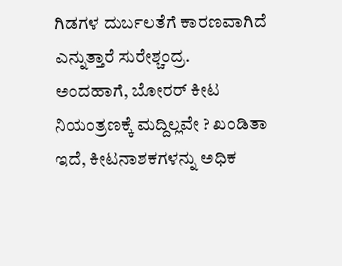ಗಿಡಗಳ ದುರ್ಬಲತೆಗೆ ಕಾರಣವಾಗಿದೆ ಎನ್ನುತ್ತಾರೆ ಸುರೇಶ್ಚಂದ್ರ.
ಅಂದಹಾಗೆ, ಬೋರರ್ ಕೀಟ ನಿಯಂತ್ರಣಕ್ಕೆ ಮದ್ದಿಲ್ಲವೇ ? ಖಂಡಿತಾ ಇದೆ, ಕೀಟನಾಶಕಗಳನ್ನು ಅಧಿಕ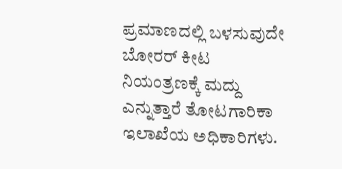ಪ್ರಮಾಣದಲ್ಲಿ ಬಳಸುವುದೇ ಬೋರರ್ ಕೀಟ ನಿಯಂತ್ರಣಕ್ಕೆ ಮದ್ದು ಎನ್ನುತ್ತಾರೆ ತೋಟಗಾರಿಕಾ ಇಲಾಖೆಯ ಅಧಿಕಾರಿಗಳು.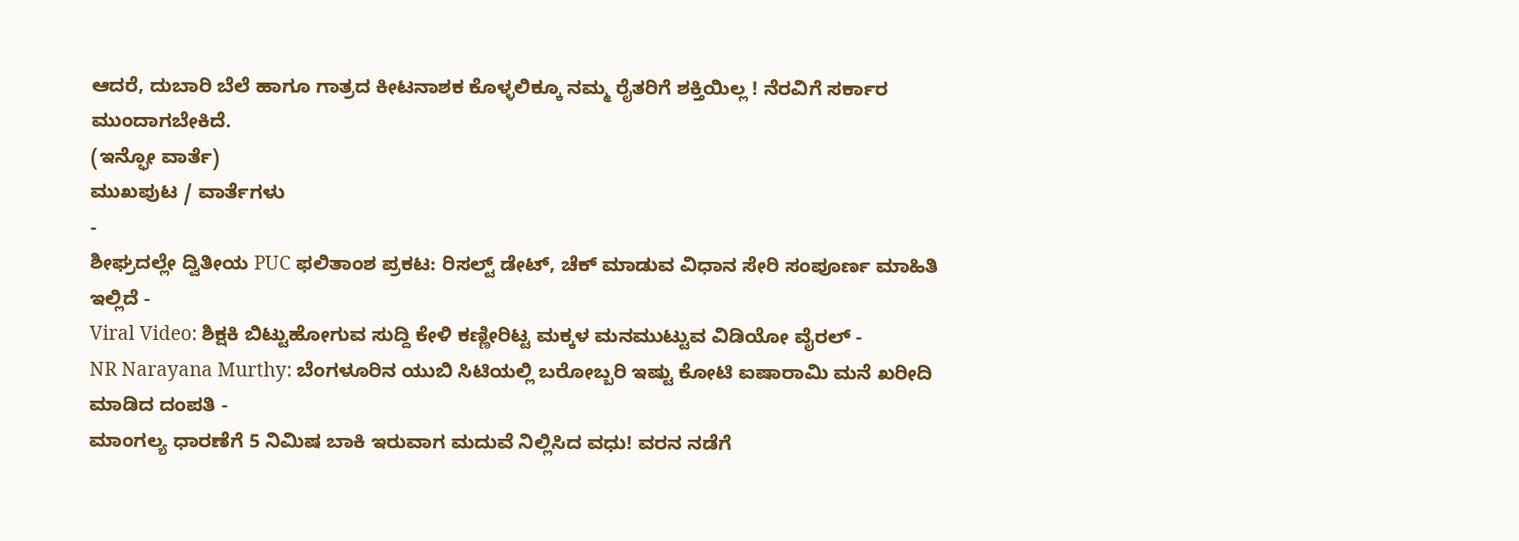ಆದರೆ, ದುಬಾರಿ ಬೆಲೆ ಹಾಗೂ ಗಾತ್ರದ ಕೀಟನಾಶಕ ಕೊಳ್ಳಲಿಕ್ಕೂ ನಮ್ಮ ರೈತರಿಗೆ ಶಕ್ತಿಯಿಲ್ಲ ! ನೆರವಿಗೆ ಸರ್ಕಾರ ಮುಂದಾಗಬೇಕಿದೆ.
(ಇನ್ಫೋ ವಾರ್ತೆ)
ಮುಖಪುಟ / ವಾರ್ತೆಗಳು
-
ಶೀಘ್ರದಲ್ಲೇ ದ್ವಿತೀಯ PUC ಫಲಿತಾಂಶ ಪ್ರಕಟ: ರಿಸಲ್ಟ್ ಡೇಟ್, ಚೆಕ್ ಮಾಡುವ ವಿಧಾನ ಸೇರಿ ಸಂಪೂರ್ಣ ಮಾಹಿತಿ ಇಲ್ಲಿದೆ -
Viral Video: ಶಿಕ್ಷಕಿ ಬಿಟ್ಟುಹೋಗುವ ಸುದ್ದಿ ಕೇಳಿ ಕಣ್ಣೀರಿಟ್ಟ ಮಕ್ಕಳ ಮನಮುಟ್ಟುವ ವಿಡಿಯೋ ವೈರಲ್ -
NR Narayana Murthy: ಬೆಂಗಳೂರಿನ ಯುಬಿ ಸಿಟಿಯಲ್ಲಿ ಬರೋಬ್ಬರಿ ಇಷ್ಟು ಕೋಟಿ ಐಷಾರಾಮಿ ಮನೆ ಖರೀದಿ ಮಾಡಿದ ದಂಪತಿ -
ಮಾಂಗಲ್ಯ ಧಾರಣೆಗೆ 5 ನಿಮಿಷ ಬಾಕಿ ಇರುವಾಗ ಮದುವೆ ನಿಲ್ಲಿಸಿದ ವಧು! ವರನ ನಡೆಗೆ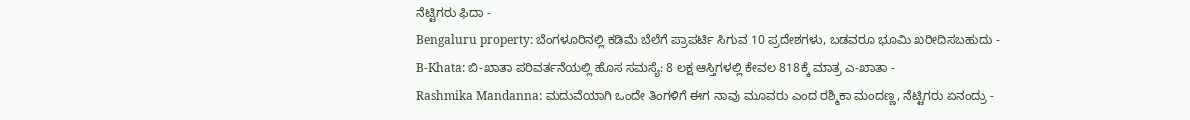ನೆಟ್ಟಿಗರು ಫಿದಾ -
Bengaluru property: ಬೆಂಗಳೂರಿನಲ್ಲಿ ಕಡಿಮೆ ಬೆಲೆಗೆ ಪ್ರಾಪರ್ಟಿ ಸಿಗುವ 10 ಪ್ರದೇಶಗಳು, ಬಡವರೂ ಭೂಮಿ ಖರೀದಿಸಬಹುದು -
B-Khata: ಬಿ-ಖಾತಾ ಪರಿವರ್ತನೆಯಲ್ಲಿ ಹೊಸ ಸಮಸ್ಯೆ: 8 ಲಕ್ಷ ಆಸ್ತಿಗಳಲ್ಲಿ ಕೇವಲ 818ಕ್ಕೆ ಮಾತ್ರ ಎ-ಖಾತಾ -
Rashmika Mandanna: ಮದುವೆಯಾಗಿ ಒಂದೇ ತಿಂಗಳಿಗೆ ಈಗ ನಾವು ಮೂವರು ಎಂದ ರಶ್ಮಿಕಾ ಮಂದಣ್ಣ, ನೆಟ್ಟಿಗರು ಏನಂದ್ರು -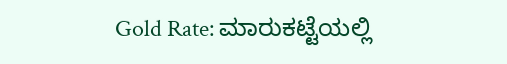Gold Rate: ಮಾರುಕಟ್ಟೆಯಲ್ಲಿ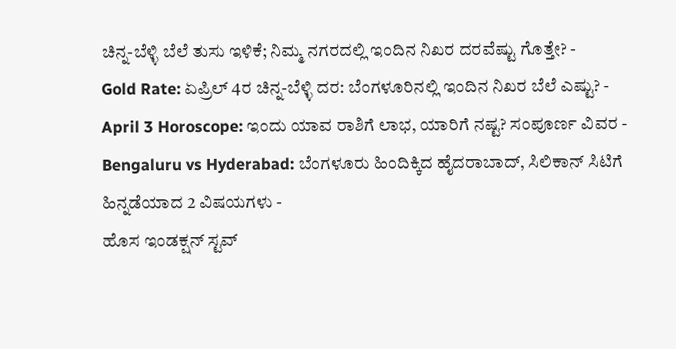ಚಿನ್ನ-ಬೆಳ್ಳಿ ಬೆಲೆ ತುಸು ಇಳಿಕೆ; ನಿಮ್ಮ ನಗರದಲ್ಲಿ ಇಂದಿನ ನಿಖರ ದರವೆಷ್ಟು ಗೊತ್ತೇ? -
Gold Rate: ಏಪ್ರಿಲ್ 4ರ ಚಿನ್ನ-ಬೆಳ್ಳಿ ದರ: ಬೆಂಗಳೂರಿನಲ್ಲಿ ಇಂದಿನ ನಿಖರ ಬೆಲೆ ಎಷ್ಟು? -
April 3 Horoscope: ಇಂದು ಯಾವ ರಾಶಿಗೆ ಲಾಭ, ಯಾರಿಗೆ ನಷ್ಟ? ಸಂಪೂರ್ಣ ವಿವರ -
Bengaluru vs Hyderabad: ಬೆಂಗಳೂರು ಹಿಂದಿಕ್ಕಿದ ಹೈದರಾಬಾದ್, ಸಿಲಿಕಾನ್ ಸಿಟಿಗೆ ಹಿನ್ನಡೆಯಾದ 2 ವಿಷಯಗಳು -
ಹೊಸ ಇಂಡಕ್ಷನ್ ಸ್ಟವ್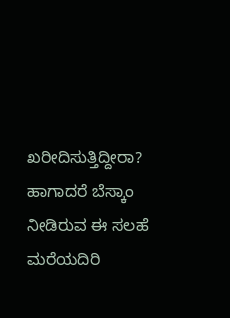ಖರೀದಿಸುತ್ತಿದ್ದೀರಾ? ಹಾಗಾದರೆ ಬೆಸ್ಕಾಂ ನೀಡಿರುವ ಈ ಸಲಹೆ ಮರೆಯದಿರಿ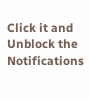Click it and Unblock the Notifications